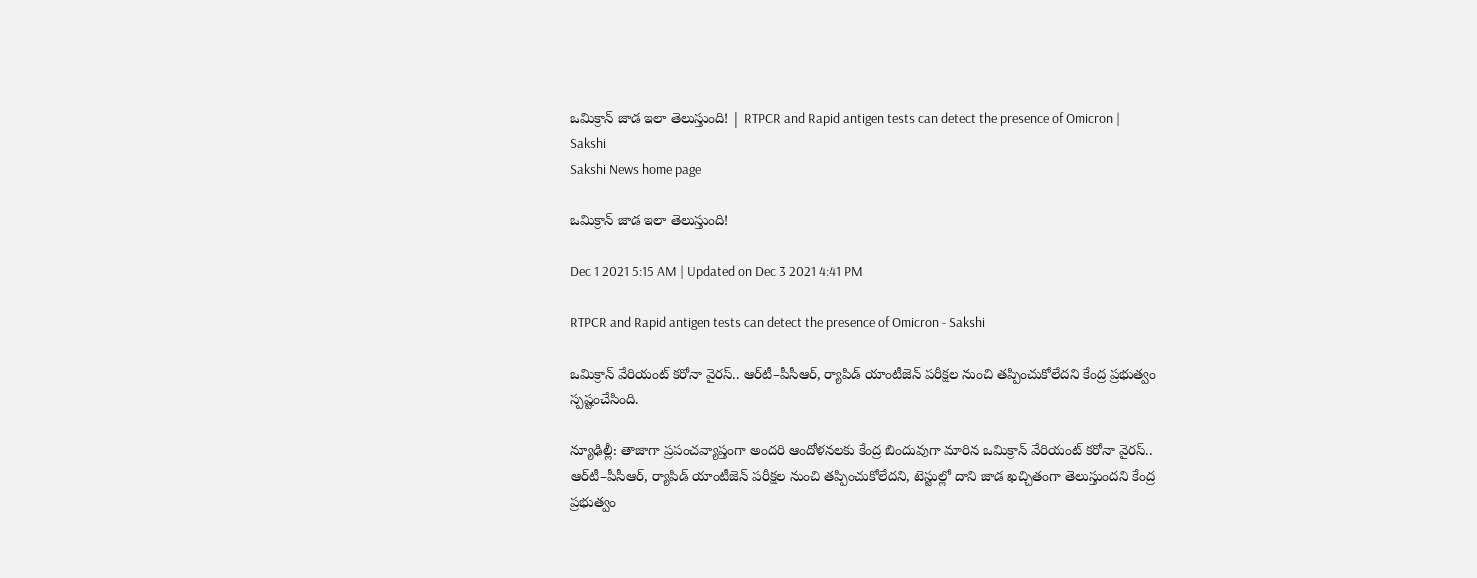ఒమిక్రాన్‌ జాడ ఇలా తెలుస్తుంది! | RTPCR and Rapid antigen tests can detect the presence of Omicron | Sakshi
Sakshi News home page

ఒమిక్రాన్‌ జాడ ఇలా తెలుస్తుంది!

Dec 1 2021 5:15 AM | Updated on Dec 3 2021 4:41 PM

RTPCR and Rapid antigen tests can detect the presence of Omicron - Sakshi

ఒమిక్రాన్‌ వేరియంట్‌ కరోనా వైరస్‌.. ఆర్‌టీ–పీసీఆర్, ర్యాపిడ్‌ యాంటీజెన్‌ పరీక్షల నుంచి తప్పించుకోలేదని కేంద్ర ప్రభుత్వం స్పష్టంచేసింది.

న్యూఢిల్లీ: తాజాగా ప్రపంచవ్యాప్తంగా అందరి ఆందోళనలకు కేంద్ర బిందువుగా మారిన ఒమిక్రాన్‌ వేరియంట్‌ కరోనా వైరస్‌.. ఆర్‌టీ–పీసీఆర్, ర్యాపిడ్‌ యాంటీజెన్‌ పరీక్షల నుంచి తప్పించుకోలేదని, టెస్టుల్లో దాని జాడ ఖచ్చితంగా తెలుస్తుందని కేంద్ర ప్రభుత్వం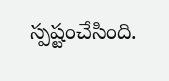స్పష్టంచేసింది.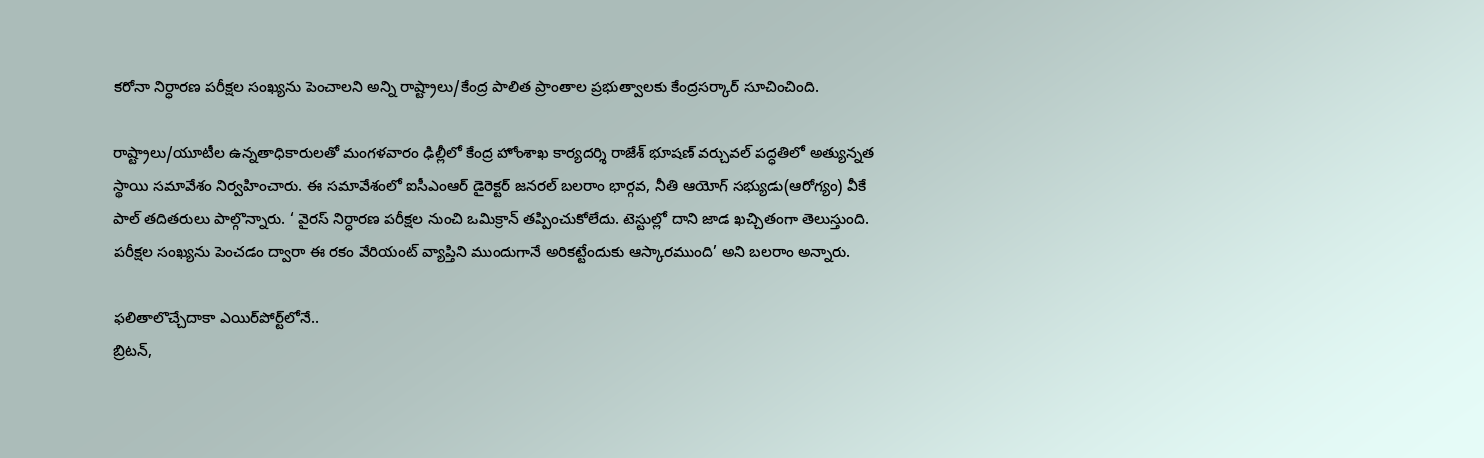కరోనా నిర్ధారణ పరీక్షల సంఖ్యను పెంచాలని అన్ని రాష్ట్రాలు/కేంద్ర పాలిత ప్రాంతాల ప్రభుత్వాలకు కేంద్రసర్కార్‌ సూచించింది.

రాష్ట్రాలు/యూటీల ఉన్నతాధికారులతో మంగళవారం ఢిల్లీలో కేంద్ర హోంశాఖ కార్యదర్శి రాజేశ్‌ భూషణ్‌ వర్చువల్‌ పద్ధతిలో అత్యున్నత స్థాయి సమావేశం నిర్వహించారు. ఈ సమావేశంలో ఐసీఎంఆర్‌ డైరెక్టర్‌ జనరల్‌ బలరాం భార్గవ, నీతి ఆయోగ్‌ సభ్యుడు(ఆరోగ్యం) వీకే పాల్‌ తదితరులు పాల్గొన్నారు. ‘ వైరస్‌ నిర్ధారణ పరీక్షల నుంచి ఒమిక్రాన్‌ తప్పించుకోలేదు. టెస్టుల్లో దాని జాడ ఖచ్చితంగా తెలుస్తుంది. పరీక్షల సంఖ్యను పెంచడం ద్వారా ఈ రకం వేరియంట్‌ వ్యాప్తిని ముందుగానే అరికట్టేందుకు ఆస్కారముంది’ అని బలరాం అన్నారు.

ఫలితాలొచ్చేదాకా ఎయిర్‌పోర్ట్‌లోనే..
బ్రిటన్,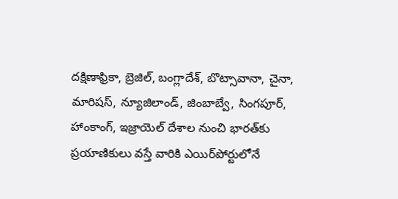దక్షిణాఫ్రికా, బ్రెజిల్, బంగ్లాదేశ్, బొట్సావానా, చైనా, మారిషస్, న్యూజిలాండ్, జింబాబ్వే, సింగపూర్, హాంకాంగ్, ఇజ్రాయెల్‌ దేశాల నుంచి భారత్‌కు ప్రయాణికులు వస్తే వారికి ఎయిర్‌పోర్టులోనే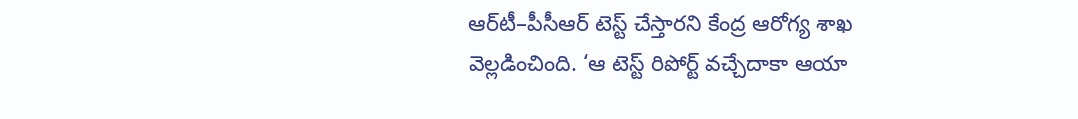ఆర్‌టీ–పీసీఆర్‌ టెస్ట్‌ చేస్తారని కేంద్ర ఆరోగ్య శాఖ వెల్లడించింది. ‘ఆ టెస్ట్‌ రిపోర్ట్‌ వచ్చేదాకా ఆయా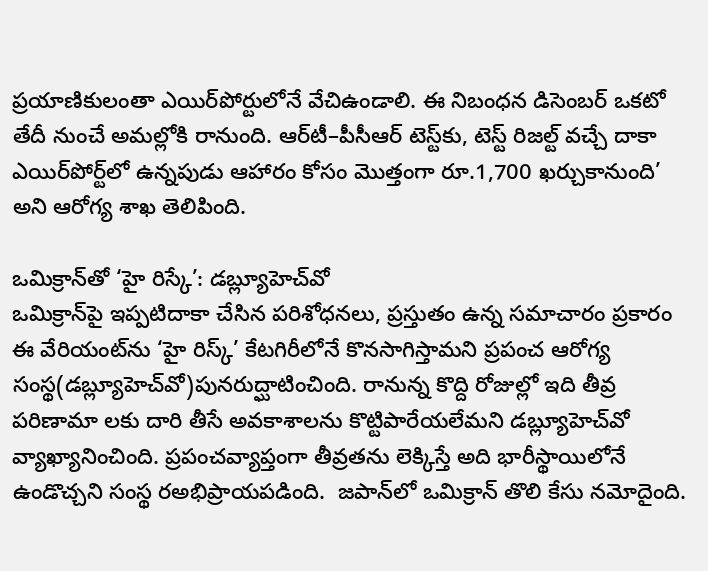ప్రయాణికులంతా ఎయిర్‌పోర్టులోనే వేచిఉండాలి. ఈ నిబంధన డిసెంబర్‌ ఒకటో తేదీ నుంచే అమల్లోకి రానుంది. ఆర్‌టీ–పీసీఆర్‌ టెస్ట్‌కు, టెస్ట్‌ రిజల్ట్‌ వచ్చే దాకా ఎయిర్‌పోర్ట్‌లో ఉన్నపుడు ఆహారం కోసం మొత్తంగా రూ.1,700 ఖర్చుకానుంది’ అని ఆరోగ్య శాఖ తెలిపింది.

ఒమిక్రాన్‌తో ‘హై రిస్కే’: డబ్ల్యూహెచ్‌వో
ఒమిక్రాన్‌పై ఇప్పటిదాకా చేసిన పరిశోధనలు, ప్రస్తుతం ఉన్న సమాచారం ప్రకారం ఈ వేరియంట్‌ను ‘హై రిస్క్‌’ కేటగిరీలోనే కొనసాగిస్తామని ప్రపంచ ఆరోగ్య సంస్థ(డబ్ల్యూహెచ్‌వో)పునరుద్ఘాటించింది. రానున్న కొద్ది రోజుల్లో ఇది తీవ్ర పరిణామా లకు దారి తీసే అవకాశాలను కొట్టిపారేయలేమని డబ్ల్యూహెచ్‌వో వ్యాఖ్యానించింది. ప్రపంచవ్యాప్తంగా తీవ్రతను లెక్కిస్తే అది భారీస్థాయిలోనే ఉండొచ్చని సంస్థ రఅభిప్రాయపడింది.  జపాన్‌లో ఒమిక్రాన్‌ తొలి కేసు నమోదైంది.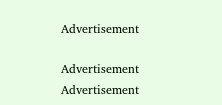Advertisement

Advertisement
Advertisement